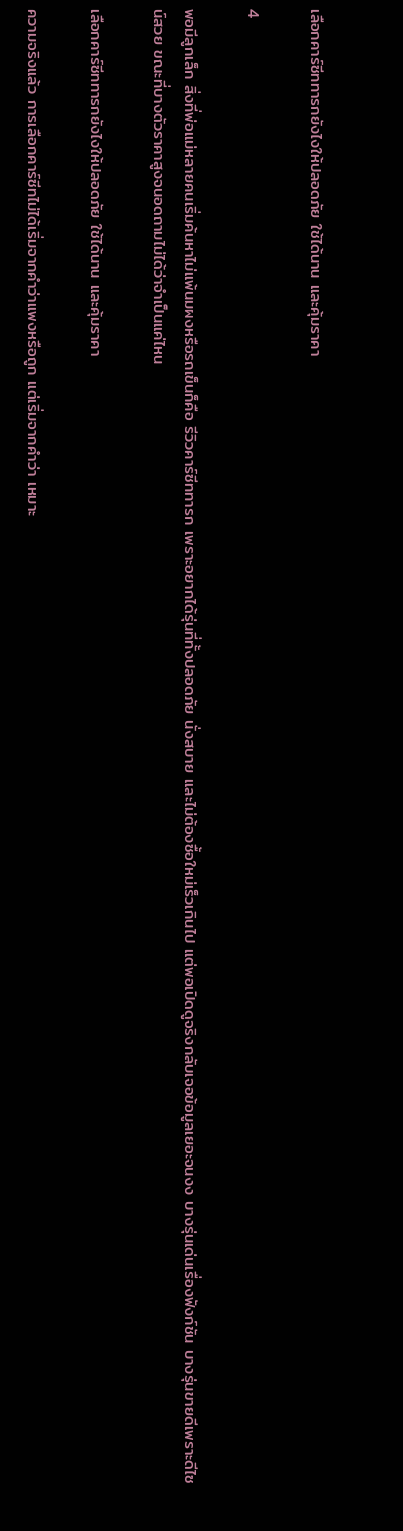เลือกคาร์ซีททารกยังไงให้ปลอดภัย ใช้ได้นาน และคุ้มราคา

4

พอมีลูกเล็ก สิ่งที่พ่อแม่หลายคนเริ่มค้นหาไม่แพ้นมผงหรือรถเข็นก็คือ รีวิวคาร์ซีททารก เพราะอยากได้รุ่นที่ทั้งปลอดภัย นั่งสบาย และไม่ต้องซื้อใหม่เร็วเกินไป แต่พอเปิดดูจริงกลับเจอข้อมูลเยอะจนงง บางรุ่นเด่นเรื่องฟังก์ชัน บางรุ่นขายดีเพราะดีไซน์สวย ขณะที่บางตัวราคาสูงจนอดถามไม่ได้ว่าจำเป็นแค่ไหน

เลือกคาร์ซีททารกยังไงให้ปลอดภัย ใช้ได้นาน และคุ้มราคา

ความจริงแล้ว การเลือกคาร์ซีทไม่ได้เริ่มจากคำว่าแพงหรือถูก แต่เริ่มจากคำว่า เหมาะ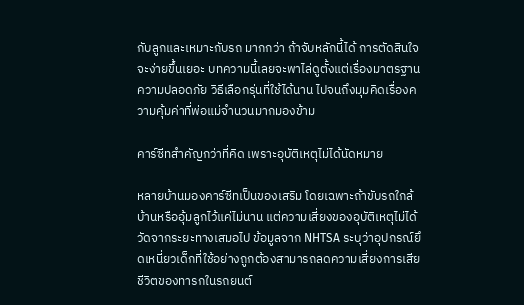กับลูกและเหมาะกับรถ มากกว่า ถ้าจับหลักนี้ได้ การตัดสินใจจะง่ายขึ้นเยอะ บทความนี้เลยจะพาไล่ดูตั้งแต่เรื่องมาตรฐานความปลอดภัย วิธีเลือกรุ่นที่ใช้ได้นาน ไปจนถึงมุมคิดเรื่องความคุ้มค่าที่พ่อแม่จำนวนมากมองข้าม

คาร์ซีทสำคัญกว่าที่คิด เพราะอุบัติเหตุไม่ได้นัดหมาย

หลายบ้านมองคาร์ซีทเป็นของเสริม โดยเฉพาะถ้าขับรถใกล้บ้านหรืออุ้มลูกไว้แค่ไม่นาน แต่ความเสี่ยงของอุบัติเหตุไม่ได้วัดจากระยะทางเสมอไป ข้อมูลจาก NHTSA ระบุว่าอุปกรณ์ยึดเหนี่ยวเด็กที่ใช้อย่างถูกต้องสามารถลดความเสี่ยงการเสียชีวิตของทารกในรถยนต์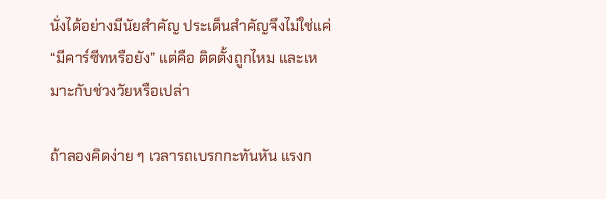นั่งได้อย่างมีนัยสำคัญ ประเด็นสำคัญจึงไม่ใช่แค่ “มีคาร์ซีทหรือยัง” แต่คือ ติดตั้งถูกไหม และเหมาะกับช่วงวัยหรือเปล่า

ถ้าลองคิดง่าย ๆ เวลารถเบรกกะทันหัน แรงก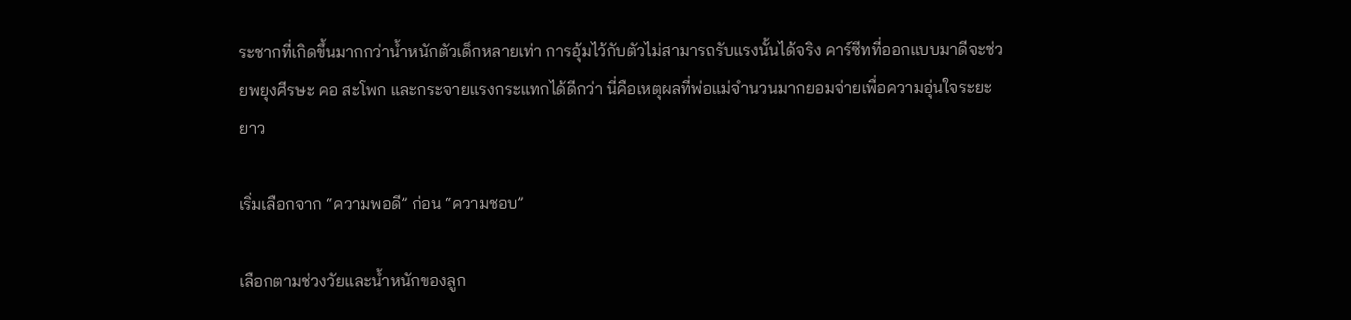ระชากที่เกิดขึ้นมากกว่าน้ำหนักตัวเด็กหลายเท่า การอุ้มไว้กับตัวไม่สามารถรับแรงนั้นได้จริง คาร์ซีทที่ออกแบบมาดีจะช่วยพยุงศีรษะ คอ สะโพก และกระจายแรงกระแทกได้ดีกว่า นี่คือเหตุผลที่พ่อแม่จำนวนมากยอมจ่ายเพื่อความอุ่นใจระยะยาว

เริ่มเลือกจาก “ความพอดี” ก่อน “ความชอบ”

เลือกตามช่วงวัยและน้ำหนักของลูก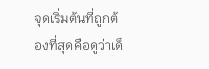จุดเริ่มต้นที่ถูกต้องที่สุดคือดูว่าเด็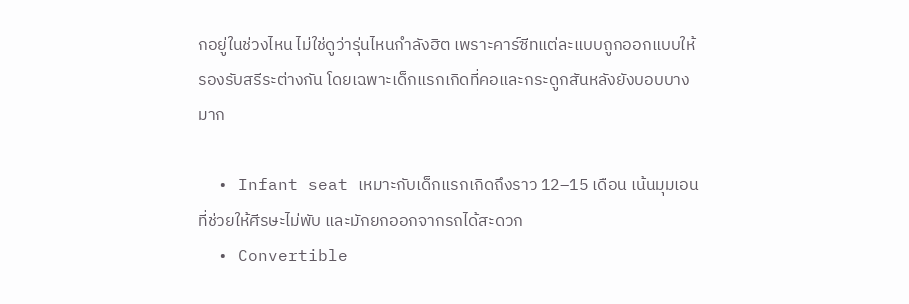กอยู่ในช่วงไหน ไม่ใช่ดูว่ารุ่นไหนกำลังฮิต เพราะคาร์ซีทแต่ละแบบถูกออกแบบให้รองรับสรีระต่างกัน โดยเฉพาะเด็กแรกเกิดที่คอและกระดูกสันหลังยังบอบบางมาก

  • Infant seat เหมาะกับเด็กแรกเกิดถึงราว 12–15 เดือน เน้นมุมเอนที่ช่วยให้ศีรษะไม่พับ และมักยกออกจากรถได้สะดวก
  • Convertible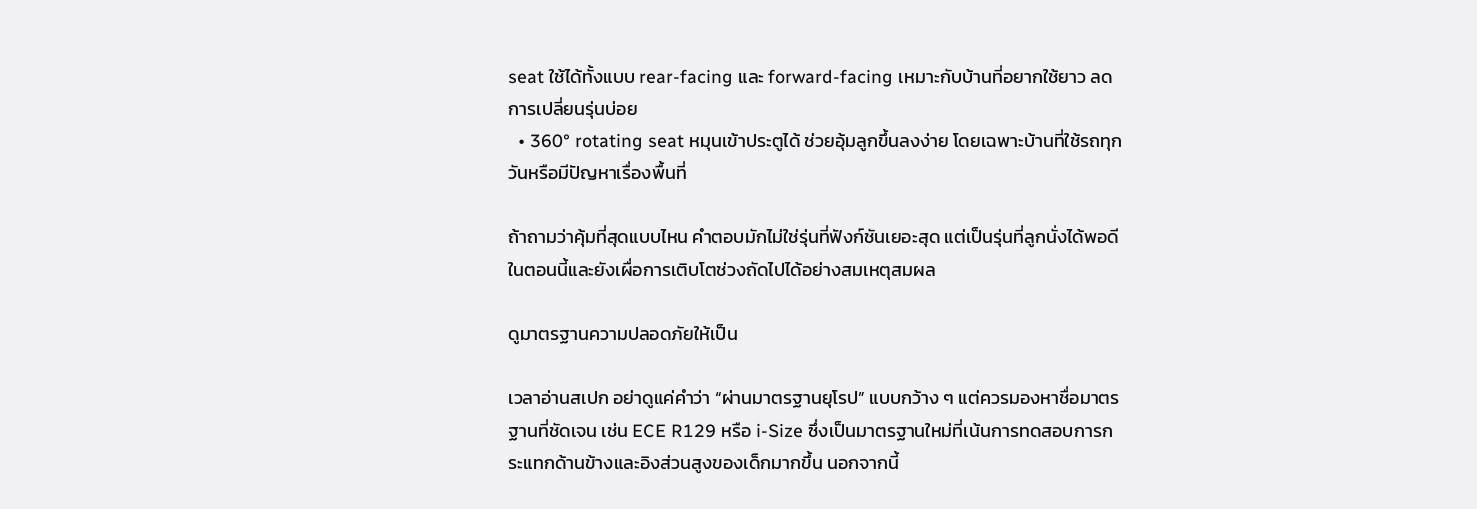seat ใช้ได้ทั้งแบบ rear-facing และ forward-facing เหมาะกับบ้านที่อยากใช้ยาว ลดการเปลี่ยนรุ่นบ่อย
  • 360° rotating seat หมุนเข้าประตูได้ ช่วยอุ้มลูกขึ้นลงง่าย โดยเฉพาะบ้านที่ใช้รถทุกวันหรือมีปัญหาเรื่องพื้นที่

ถ้าถามว่าคุ้มที่สุดแบบไหน คำตอบมักไม่ใช่รุ่นที่ฟังก์ชันเยอะสุด แต่เป็นรุ่นที่ลูกนั่งได้พอดีในตอนนี้และยังเผื่อการเติบโตช่วงถัดไปได้อย่างสมเหตุสมผล

ดูมาตรฐานความปลอดภัยให้เป็น

เวลาอ่านสเปก อย่าดูแค่คำว่า “ผ่านมาตรฐานยุโรป” แบบกว้าง ๆ แต่ควรมองหาชื่อมาตรฐานที่ชัดเจน เช่น ECE R129 หรือ i-Size ซึ่งเป็นมาตรฐานใหม่ที่เน้นการทดสอบการกระแทกด้านข้างและอิงส่วนสูงของเด็กมากขึ้น นอกจากนี้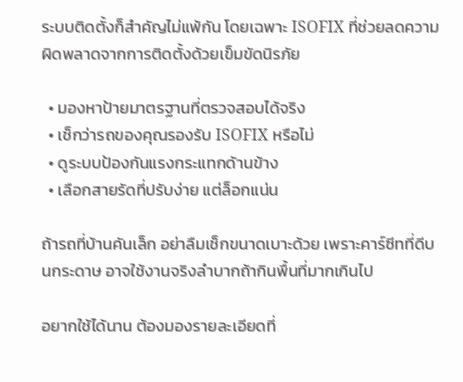ระบบติดตั้งก็สำคัญไม่แพ้กัน โดยเฉพาะ ISOFIX ที่ช่วยลดความผิดพลาดจากการติดตั้งด้วยเข็มขัดนิรภัย

  • มองหาป้ายมาตรฐานที่ตรวจสอบได้จริง
  • เช็กว่ารถของคุณรองรับ ISOFIX หรือไม่
  • ดูระบบป้องกันแรงกระแทกด้านข้าง
  • เลือกสายรัดที่ปรับง่าย แต่ล็อกแน่น

ถ้ารถที่บ้านคันเล็ก อย่าลืมเช็กขนาดเบาะด้วย เพราะคาร์ซีทที่ดีบนกระดาษ อาจใช้งานจริงลำบากถ้ากินพื้นที่มากเกินไป

อยากใช้ได้นาน ต้องมองรายละเอียดที่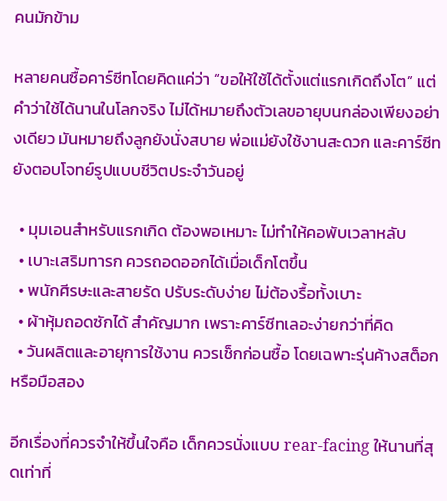คนมักข้าม

หลายคนซื้อคาร์ซีทโดยคิดแค่ว่า “ขอให้ใช้ได้ตั้งแต่แรกเกิดถึงโต” แต่คำว่าใช้ได้นานในโลกจริง ไม่ได้หมายถึงตัวเลขอายุบนกล่องเพียงอย่างเดียว มันหมายถึงลูกยังนั่งสบาย พ่อแม่ยังใช้งานสะดวก และคาร์ซีทยังตอบโจทย์รูปแบบชีวิตประจำวันอยู่

  • มุมเอนสำหรับแรกเกิด ต้องพอเหมาะ ไม่ทำให้คอพับเวลาหลับ
  • เบาะเสริมทารก ควรถอดออกได้เมื่อเด็กโตขึ้น
  • พนักศีรษะและสายรัด ปรับระดับง่าย ไม่ต้องรื้อทั้งเบาะ
  • ผ้าหุ้มถอดซักได้ สำคัญมาก เพราะคาร์ซีทเลอะง่ายกว่าที่คิด
  • วันผลิตและอายุการใช้งาน ควรเช็กก่อนซื้อ โดยเฉพาะรุ่นค้างสต็อกหรือมือสอง

อีกเรื่องที่ควรจำให้ขึ้นใจคือ เด็กควรนั่งแบบ rear-facing ให้นานที่สุดเท่าที่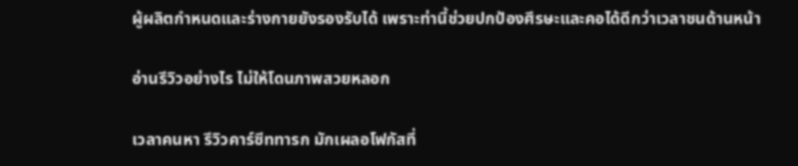ผู้ผลิตกำหนดและร่างกายยังรองรับได้ เพราะท่านี้ช่วยปกป้องศีรษะและคอได้ดีกว่าเวลาชนด้านหน้า

อ่านรีวิวอย่างไร ไม่ให้โดนภาพสวยหลอก

เวลาคนหา รีวิวคาร์ซีททารก มักเผลอโฟกัสที่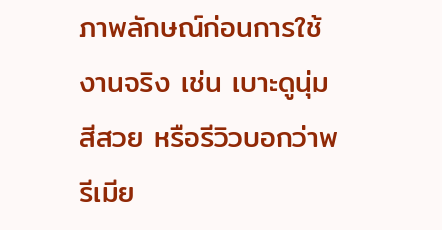ภาพลักษณ์ก่อนการใช้งานจริง เช่น เบาะดูนุ่ม สีสวย หรือรีวิวบอกว่าพรีเมีย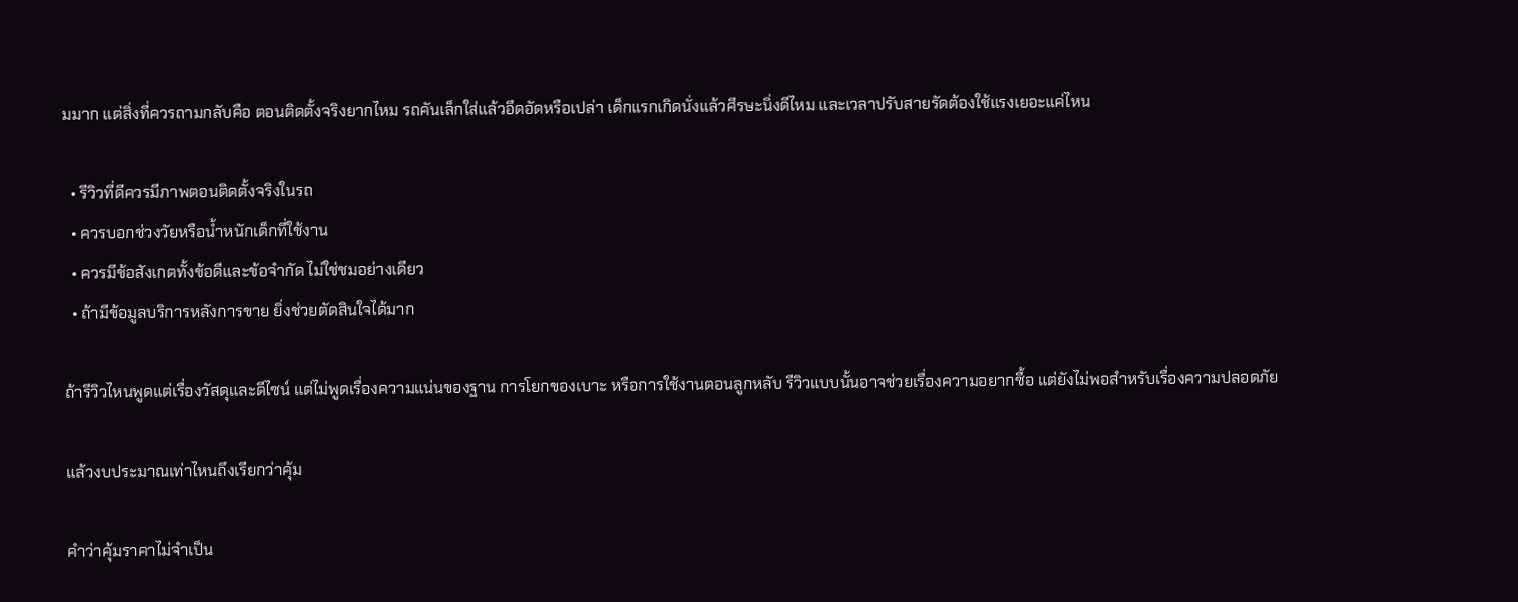มมาก แต่สิ่งที่ควรถามกลับคือ ตอนติดตั้งจริงยากไหม รถคันเล็กใส่แล้วอึดอัดหรือเปล่า เด็กแรกเกิดนั่งแล้วศีรษะนิ่งดีไหม และเวลาปรับสายรัดต้องใช้แรงเยอะแค่ไหน

  • รีวิวที่ดีควรมีภาพตอนติดตั้งจริงในรถ
  • ควรบอกช่วงวัยหรือน้ำหนักเด็กที่ใช้งาน
  • ควรมีข้อสังเกตทั้งข้อดีและข้อจำกัด ไม่ใช่ชมอย่างเดียว
  • ถ้ามีข้อมูลบริการหลังการขาย ยิ่งช่วยตัดสินใจได้มาก

ถ้ารีวิวไหนพูดแต่เรื่องวัสดุและดีไซน์ แต่ไม่พูดเรื่องความแน่นของฐาน การโยกของเบาะ หรือการใช้งานตอนลูกหลับ รีวิวแบบนั้นอาจช่วยเรื่องความอยากซื้อ แต่ยังไม่พอสำหรับเรื่องความปลอดภัย

แล้วงบประมาณเท่าไหนถึงเรียกว่าคุ้ม

คำว่าคุ้มราคาไม่จำเป็น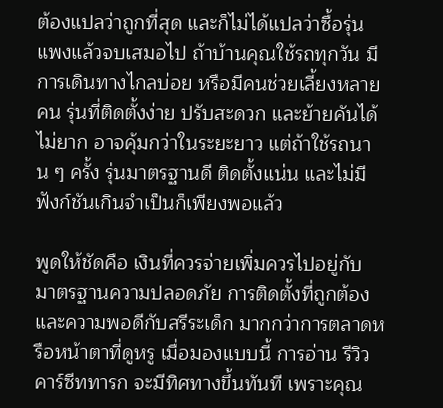ต้องแปลว่าถูกที่สุด และก็ไม่ได้แปลว่าซื้อรุ่นแพงแล้วจบเสมอไป ถ้าบ้านคุณใช้รถทุกวัน มีการเดินทางไกลบ่อย หรือมีคนช่วยเลี้ยงหลายคน รุ่นที่ติดตั้งง่าย ปรับสะดวก และย้ายคันได้ไม่ยาก อาจคุ้มกว่าในระยะยาว แต่ถ้าใช้รถนาน ๆ ครั้ง รุ่นมาตรฐานดี ติดตั้งแน่น และไม่มีฟังก์ชันเกินจำเป็นก็เพียงพอแล้ว

พูดให้ชัดคือ เงินที่ควรจ่ายเพิ่มควรไปอยู่กับ มาตรฐานความปลอดภัย การติดตั้งที่ถูกต้อง และความพอดีกับสรีระเด็ก มากกว่าการตลาดหรือหน้าตาที่ดูหรู เมื่อมองแบบนี้ การอ่าน รีวิวคาร์ซีททารก จะมีทิศทางขึ้นทันที เพราะคุณ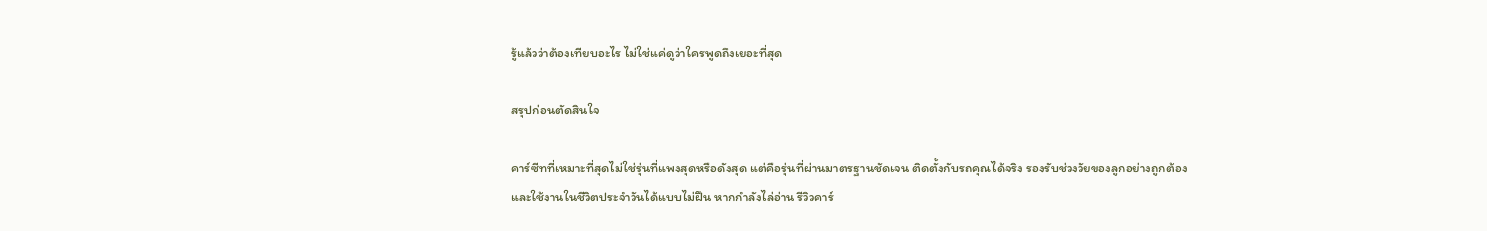รู้แล้วว่าต้องเทียบอะไร ไม่ใช่แค่ดูว่าใครพูดถึงเยอะที่สุด

สรุปก่อนตัดสินใจ

คาร์ซีทที่เหมาะที่สุดไม่ใช่รุ่นที่แพงสุดหรือดังสุด แต่คือรุ่นที่ผ่านมาตรฐานชัดเจน ติดตั้งกับรถคุณได้จริง รองรับช่วงวัยของลูกอย่างถูกต้อง และใช้งานในชีวิตประจำวันได้แบบไม่ฝืน หากกำลังไล่อ่าน รีวิวคาร์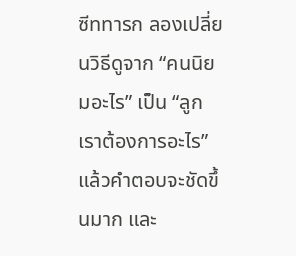ซีททารก ลองเปลี่ยนวิธีดูจาก “คนนิยมอะไร” เป็น “ลูกเราต้องการอะไร” แล้วคำตอบจะชัดขึ้นมาก และ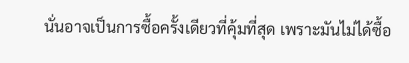นั่นอาจเป็นการซื้อครั้งเดียวที่คุ้มที่สุด เพราะมันไม่ได้ซื้อ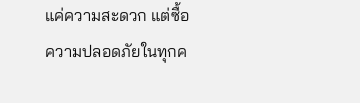แค่ความสะดวก แต่ซื้อความปลอดภัยในทุกค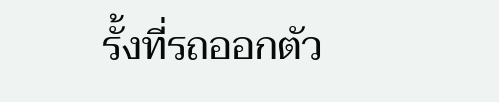รั้งที่รถออกตัว